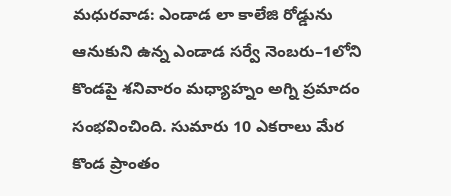మధురవాడ: ఎండాడ లా కాలేజి రోడ్డును ఆనుకుని ఉన్న ఎండాడ సర్వే నెంబరు–1లోని కొండపై శనివారం మధ్యాహ్నం అగ్ని ప్రమాదం సంభవించింది. సుమారు 10 ఎకరాలు మేర కొండ ప్రాంతం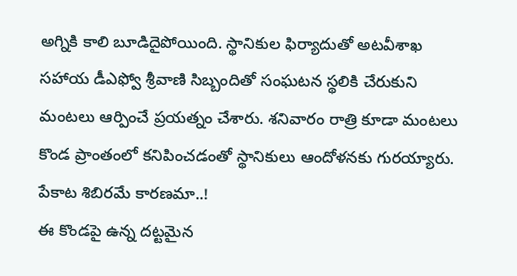అగ్నికి కాలి బూడిదైపోయింది. స్థానికుల ఫిర్యాదుతో అటవీశాఖ సహాయ డీఎఫ్వో శ్రీవాణి సిబ్బందితో సంఘటన స్థలికి చేరుకుని మంటలు ఆర్పించే ప్రయత్నం చేశారు. శనివారం రాత్రి కూడా మంటలు కొండ ప్రాంతంలో కనిపించడంతో స్థానికులు ఆందోళనకు గురయ్యారు.
పేకాట శిబిరమే కారణమా..!
ఈ కొండపై ఉన్న దట్టమైన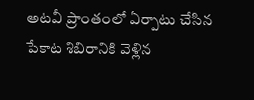అటవీ ప్రాంతంలో ఏర్పాటు చేసిన పేకాట శిబిరానికి వెళ్లిన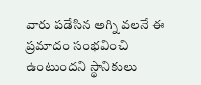వారు పడేసిన అగ్ని వలనే ఈ ప్రమాదం సంభవించి ఉంటుందని స్థానికులు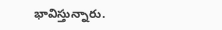భావిస్తున్నారు.